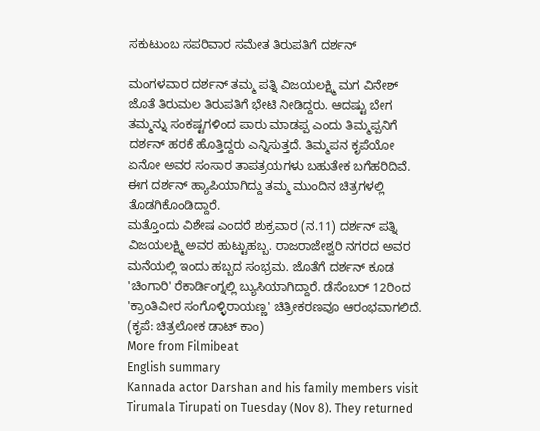ಸಕುಟುಂಬ ಸಪರಿವಾರ ಸಮೇತ ತಿರುಪತಿಗೆ ದರ್ಶನ್

ಮಂಗಳವಾರ ದರ್ಶನ್ ತಮ್ಮ ಪತ್ನಿ ವಿಜಯಲಕ್ಷ್ಮಿ ಮಗ ವಿನೇಶ್ ಜೊತೆ ತಿರುಮಲ ತಿರುಪತಿಗೆ ಭೇಟಿ ನೀಡಿದ್ದರು. ಆದಷ್ಟು ಬೇಗ ತಮ್ಮನ್ನು ಸಂಕಷ್ಟಗಳಿಂದ ಪಾರು ಮಾಡಪ್ಪ ಎಂದು ತಿಮ್ಮಪ್ಪನಿಗೆ ದರ್ಶನ್ ಹರಕೆ ಹೊತ್ತಿದ್ದರು ಎನ್ನಿಸುತ್ತದೆ. ತಿಮ್ಮಪನ ಕೃಪೆಯೋ ಏನೋ ಅವರ ಸಂಸಾರ ತಾಪತ್ರಯಗಳು ಬಹುತೇಕ ಬಗೆಹರಿದಿವೆ. ಈಗ ದರ್ಶನ್ ಹ್ಯಾಪಿಯಾಗಿದ್ದು ತಮ್ಮ ಮುಂದಿನ ಚಿತ್ರಗಳಲ್ಲಿ ತೊಡಗಿಕೊಂಡಿದ್ದಾರೆ.
ಮತ್ತೊಂದು ವಿಶೇಷ ಎಂದರೆ ಶುಕ್ರವಾರ (ನ.11) ದರ್ಶನ್ ಪತ್ನಿ ವಿಜಯಲಕ್ಷ್ಮಿ ಅವರ ಹುಟ್ಟುಹಬ್ಬ. ರಾಜರಾಜೇಶ್ವರಿ ನಗರದ ಅವರ ಮನೆಯಲ್ಲಿ ಇಂದು ಹಬ್ಬದ ಸಂಭ್ರಮ. ಜೊತೆಗೆ ದರ್ಶನ್ ಕೂಡ 'ಚಿಂಗಾರಿ' ರೆಕಾರ್ಡಿಂಗ್ನಲ್ಲಿ ಬ್ಯುಸಿಯಾಗಿದ್ದಾರೆ. ಡೆಸೆಂಬರ್ 12ರಿಂದ 'ಕ್ರಾಂತಿವೀರ ಸಂಗೊಳ್ಳಿರಾಯಣ್ಣ' ಚಿತ್ರೀಕರಣವೂ ಆರಂಭವಾಗಲಿದೆ. (ಕೃಪೆ: ಚಿತ್ರಲೋಕ ಡಾಟ್ ಕಾಂ)
More from Filmibeat
English summary
Kannada actor Darshan and his family members visit Tirumala Tirupati on Tuesday (Nov 8). They returned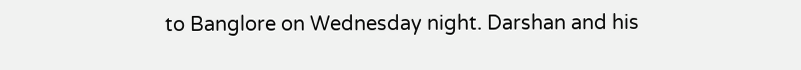to Banglore on Wednesday night. Darshan and his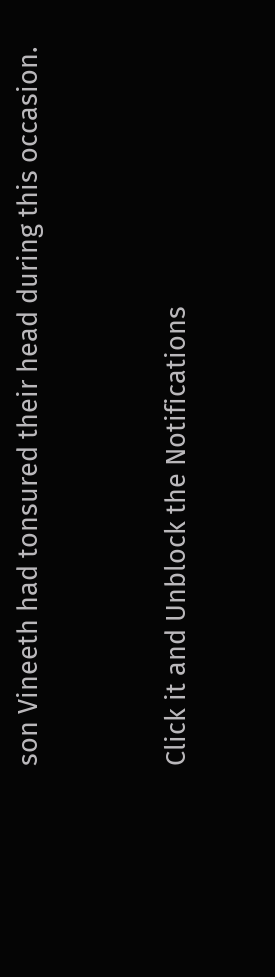son Vineeth had tonsured their head during this occasion.


Click it and Unblock the Notifications